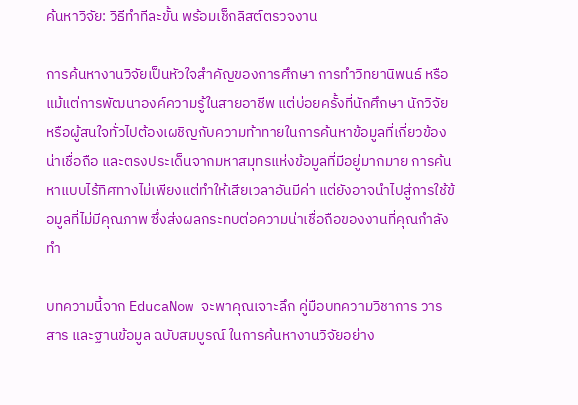ค้นหาวิจัย: วิธีทำทีละขั้น พร้อมเช็กลิสต์ตรวจงาน

การค้นหางานวิจัยเป็นหัวใจสำคัญของการศึกษา การทำวิทยานิพนธ์ หรือแม้แต่การพัฒนาองค์ความรู้ในสายอาชีพ แต่บ่อยครั้งที่นักศึกษา นักวิจัย หรือผู้สนใจทั่วไปต้องเผชิญกับความท้าทายในการค้นหาข้อมูลที่เกี่ยวข้อง น่าเชื่อถือ และตรงประเด็นจากมหาสมุทรแห่งข้อมูลที่มีอยู่มากมาย การค้นหาแบบไร้ทิศทางไม่เพียงแต่ทำให้เสียเวลาอันมีค่า แต่ยังอาจนำไปสู่การใช้ข้อมูลที่ไม่มีคุณภาพ ซึ่งส่งผลกระทบต่อความน่าเชื่อถือของงานที่คุณกำลังทำ

บทความนี้จาก EducaNow จะพาคุณเจาะลึก คู่มือบทความวิชาการ วารสาร และฐานข้อมูล ฉบับสมบูรณ์ ในการค้นหางานวิจัยอย่าง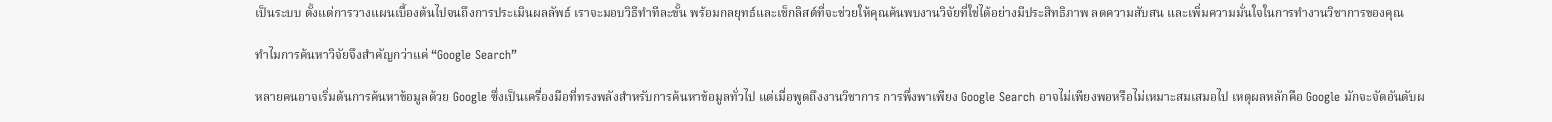เป็นระบบ ตั้งแต่การวางแผนเบื้องต้นไปจนถึงการประเมินผลลัพธ์ เราจะมอบวิธีทำทีละขั้น พร้อมกลยุทธ์และเช็กลิสต์ที่จะช่วยให้คุณค้นพบงานวิจัยที่ใช่ได้อย่างมีประสิทธิภาพ ลดความสับสน และเพิ่มความมั่นใจในการทำงานวิชาการของคุณ

ทำไมการค้นหาวิจัยจึงสำคัญกว่าแค่ “Google Search”

หลายคนอาจเริ่มต้นการค้นหาข้อมูลด้วย Google ซึ่งเป็นเครื่องมือที่ทรงพลังสำหรับการค้นหาข้อมูลทั่วไป แต่เมื่อพูดถึงงานวิชาการ การพึ่งพาเพียง Google Search อาจไม่เพียงพอหรือไม่เหมาะสมเสมอไป เหตุผลหลักคือ Google มักจะจัดอันดับผ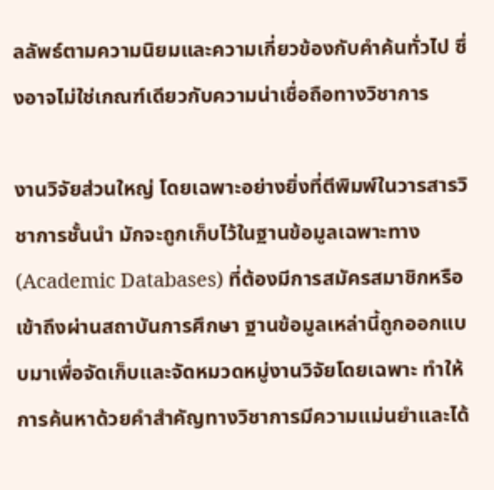ลลัพธ์ตามความนิยมและความเกี่ยวข้องกับคำค้นทั่วไป ซึ่งอาจไม่ใช่เกณฑ์เดียวกับความน่าเชื่อถือทางวิชาการ

งานวิจัยส่วนใหญ่ โดยเฉพาะอย่างยิ่งที่ตีพิมพ์ในวารสารวิชาการชั้นนำ มักจะถูกเก็บไว้ในฐานข้อมูลเฉพาะทาง (Academic Databases) ที่ต้องมีการสมัครสมาชิกหรือเข้าถึงผ่านสถาบันการศึกษา ฐานข้อมูลเหล่านี้ถูกออกแบบมาเพื่อจัดเก็บและจัดหมวดหมู่งานวิจัยโดยเฉพาะ ทำให้การค้นหาด้วยคำสำคัญทางวิชาการมีความแม่นยำและได้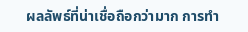ผลลัพธ์ที่น่าเชื่อถือกว่ามาก การทำ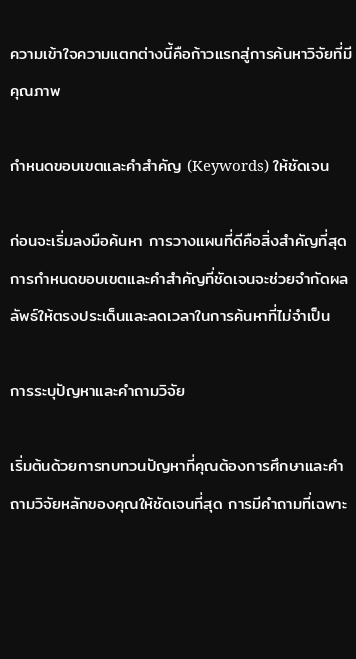ความเข้าใจความแตกต่างนี้คือก้าวแรกสู่การค้นหาวิจัยที่มีคุณภาพ

กำหนดขอบเขตและคำสำคัญ (Keywords) ให้ชัดเจน

ก่อนจะเริ่มลงมือค้นหา การวางแผนที่ดีคือสิ่งสำคัญที่สุด การกำหนดขอบเขตและคำสำคัญที่ชัดเจนจะช่วยจำกัดผลลัพธ์ให้ตรงประเด็นและลดเวลาในการค้นหาที่ไม่จำเป็น

การระบุปัญหาและคำถามวิจัย

เริ่มต้นด้วยการทบทวนปัญหาที่คุณต้องการศึกษาและคำถามวิจัยหลักของคุณให้ชัดเจนที่สุด การมีคำถามที่เฉพาะ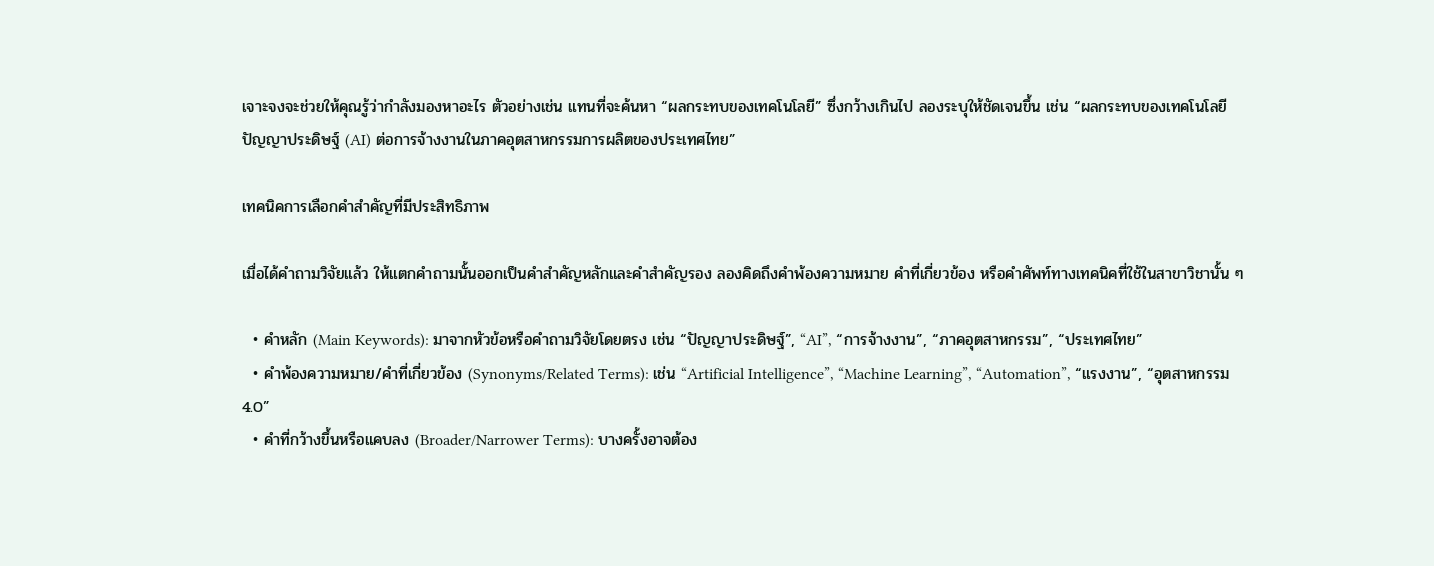เจาะจงจะช่วยให้คุณรู้ว่ากำลังมองหาอะไร ตัวอย่างเช่น แทนที่จะค้นหา “ผลกระทบของเทคโนโลยี” ซึ่งกว้างเกินไป ลองระบุให้ชัดเจนขึ้น เช่น “ผลกระทบของเทคโนโลยีปัญญาประดิษฐ์ (AI) ต่อการจ้างงานในภาคอุตสาหกรรมการผลิตของประเทศไทย”

เทคนิคการเลือกคำสำคัญที่มีประสิทธิภาพ

เมื่อได้คำถามวิจัยแล้ว ให้แตกคำถามนั้นออกเป็นคำสำคัญหลักและคำสำคัญรอง ลองคิดถึงคำพ้องความหมาย คำที่เกี่ยวข้อง หรือคำศัพท์ทางเทคนิคที่ใช้ในสาขาวิชานั้น ๆ

  • คำหลัก (Main Keywords): มาจากหัวข้อหรือคำถามวิจัยโดยตรง เช่น “ปัญญาประดิษฐ์”, “AI”, “การจ้างงาน”, “ภาคอุตสาหกรรม”, “ประเทศไทย”
  • คำพ้องความหมาย/คำที่เกี่ยวข้อง (Synonyms/Related Terms): เช่น “Artificial Intelligence”, “Machine Learning”, “Automation”, “แรงงาน”, “อุตสาหกรรม 4.0”
  • คำที่กว้างขึ้นหรือแคบลง (Broader/Narrower Terms): บางครั้งอาจต้อง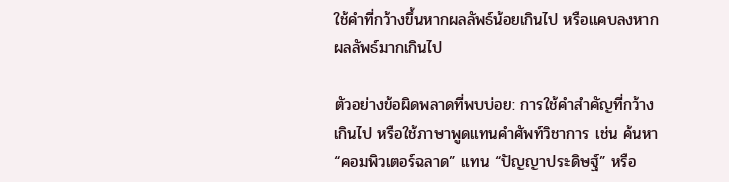ใช้คำที่กว้างขึ้นหากผลลัพธ์น้อยเกินไป หรือแคบลงหากผลลัพธ์มากเกินไป

ตัวอย่างข้อผิดพลาดที่พบบ่อย: การใช้คำสำคัญที่กว้างเกินไป หรือใช้ภาษาพูดแทนคำศัพท์วิชาการ เช่น ค้นหา “คอมพิวเตอร์ฉลาด” แทน “ปัญญาประดิษฐ์” หรือ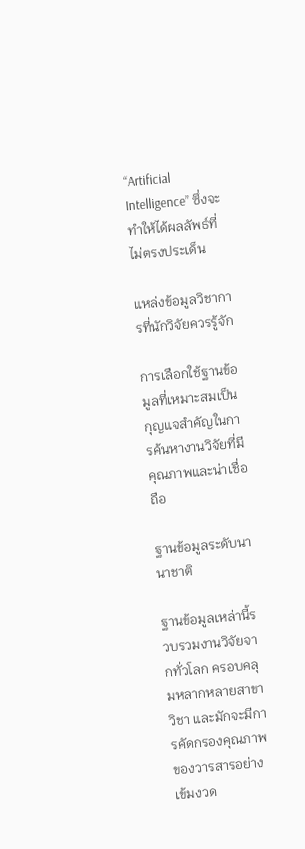“Artificial Intelligence” ซึ่งจะทำให้ได้ผลลัพธ์ที่ไม่ตรงประเด็น

แหล่งข้อมูลวิชาการที่นักวิจัยควรรู้จัก

การเลือกใช้ฐานข้อมูลที่เหมาะสมเป็นกุญแจสำคัญในการค้นหางานวิจัยที่มีคุณภาพและน่าเชื่อถือ

ฐานข้อมูลระดับนานาชาติ

ฐานข้อมูลเหล่านี้รวบรวมงานวิจัยจากทั่วโลก ครอบคลุมหลากหลายสาขาวิชา และมักจะมีการคัดกรองคุณภาพของวารสารอย่างเข้มงวด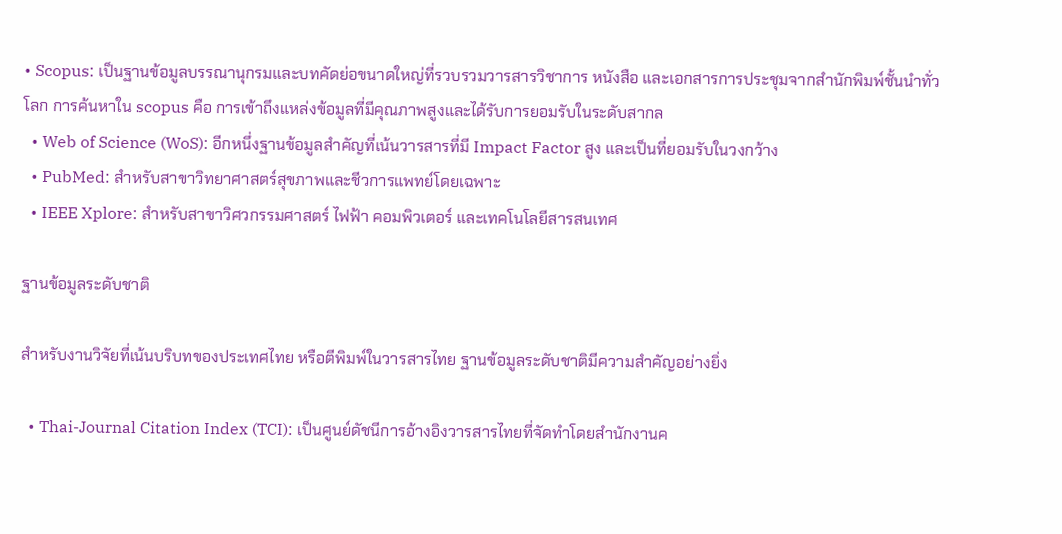• Scopus: เป็นฐานข้อมูลบรรณานุกรมและบทคัดย่อขนาดใหญ่ที่รวบรวมวารสารวิชาการ หนังสือ และเอกสารการประชุมจากสำนักพิมพ์ชั้นนำทั่วโลก การค้นหาใน scopus คือ การเข้าถึงแหล่งข้อมูลที่มีคุณภาพสูงและได้รับการยอมรับในระดับสากล
  • Web of Science (WoS): อีกหนึ่งฐานข้อมูลสำคัญที่เน้นวารสารที่มี Impact Factor สูง และเป็นที่ยอมรับในวงกว้าง
  • PubMed: สำหรับสาขาวิทยาศาสตร์สุขภาพและชีวการแพทย์โดยเฉพาะ
  • IEEE Xplore: สำหรับสาขาวิศวกรรมศาสตร์ ไฟฟ้า คอมพิวเตอร์ และเทคโนโลยีสารสนเทศ

ฐานข้อมูลระดับชาติ

สำหรับงานวิจัยที่เน้นบริบทของประเทศไทย หรือตีพิมพ์ในวารสารไทย ฐานข้อมูลระดับชาติมีความสำคัญอย่างยิ่ง

  • Thai-Journal Citation Index (TCI): เป็นศูนย์ดัชนีการอ้างอิงวารสารไทยที่จัดทำโดยสำนักงานค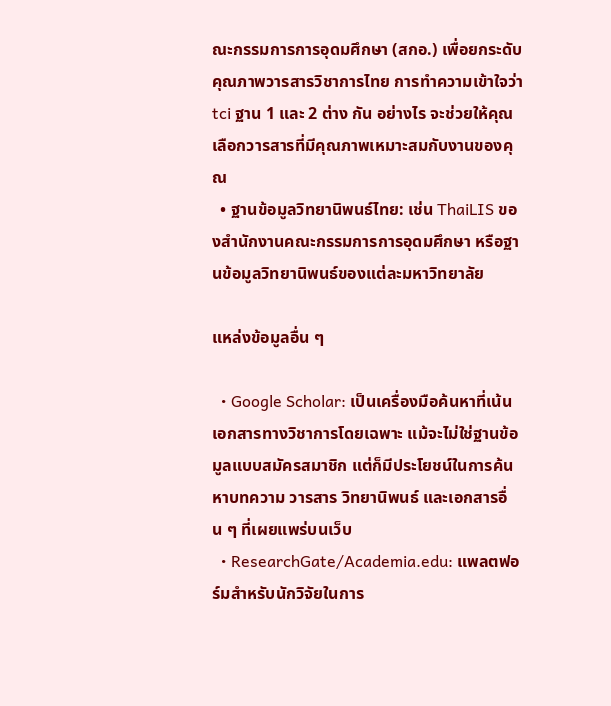ณะกรรมการการอุดมศึกษา (สกอ.) เพื่อยกระดับคุณภาพวารสารวิชาการไทย การทำความเข้าใจว่า tci ฐาน 1 และ 2 ต่าง กัน อย่างไร จะช่วยให้คุณเลือกวารสารที่มีคุณภาพเหมาะสมกับงานของคุณ
  • ฐานข้อมูลวิทยานิพนธ์ไทย: เช่น ThaiLIS ของสำนักงานคณะกรรมการการอุดมศึกษา หรือฐานข้อมูลวิทยานิพนธ์ของแต่ละมหาวิทยาลัย

แหล่งข้อมูลอื่น ๆ

  • Google Scholar: เป็นเครื่องมือค้นหาที่เน้นเอกสารทางวิชาการโดยเฉพาะ แม้จะไม่ใช่ฐานข้อมูลแบบสมัครสมาชิก แต่ก็มีประโยชน์ในการค้นหาบทความ วารสาร วิทยานิพนธ์ และเอกสารอื่น ๆ ที่เผยแพร่บนเว็บ
  • ResearchGate/Academia.edu: แพลตฟอร์มสำหรับนักวิจัยในการ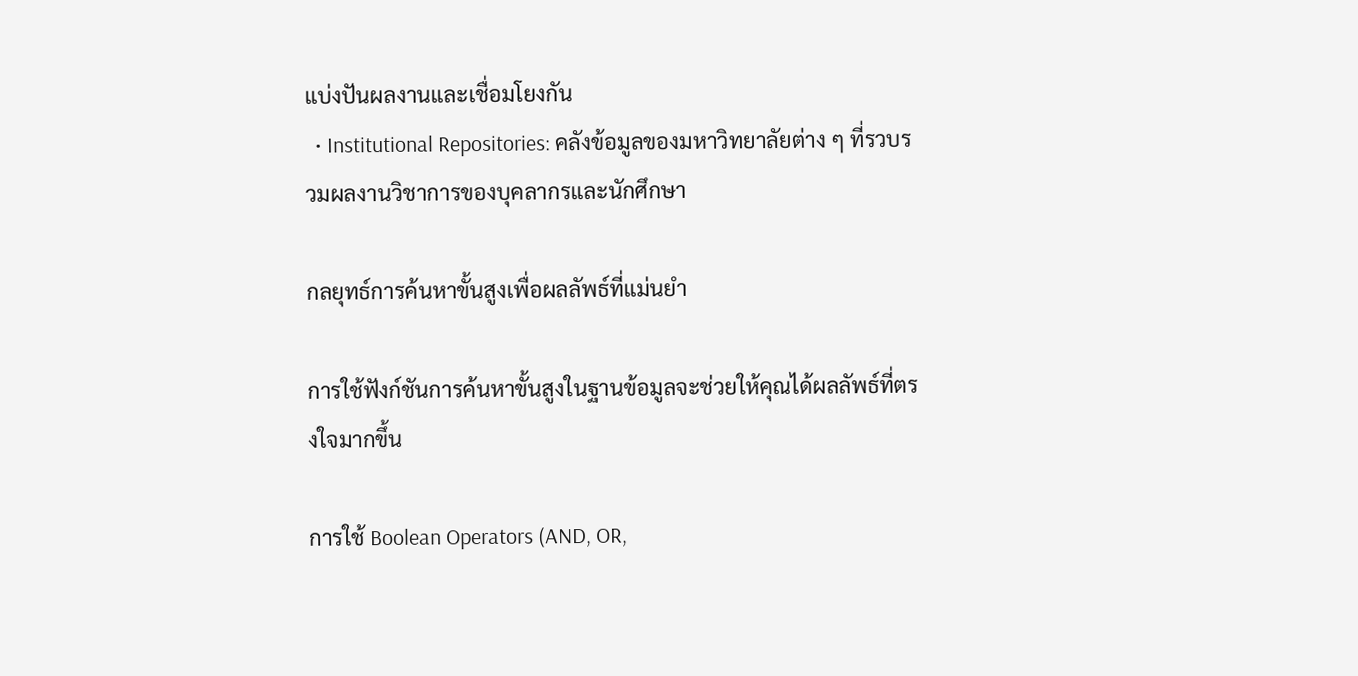แบ่งปันผลงานและเชื่อมโยงกัน
  • Institutional Repositories: คลังข้อมูลของมหาวิทยาลัยต่าง ๆ ที่รวบรวมผลงานวิชาการของบุคลากรและนักศึกษา

กลยุทธ์การค้นหาขั้นสูงเพื่อผลลัพธ์ที่แม่นยำ

การใช้ฟังก์ชันการค้นหาขั้นสูงในฐานข้อมูลจะช่วยให้คุณได้ผลลัพธ์ที่ตรงใจมากขึ้น

การใช้ Boolean Operators (AND, OR,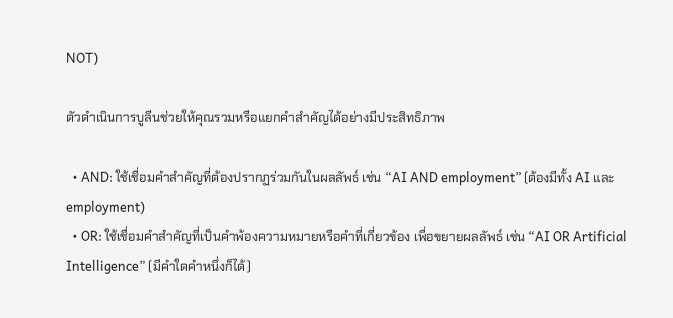NOT)

ตัวดำเนินการบูลีนช่วยให้คุณรวมหรือแยกคำสำคัญได้อย่างมีประสิทธิภาพ

  • AND: ใช้เชื่อมคำสำคัญที่ต้องปรากฏร่วมกันในผลลัพธ์ เช่น “AI AND employment” (ต้องมีทั้ง AI และ employment)
  • OR: ใช้เชื่อมคำสำคัญที่เป็นคำพ้องความหมายหรือคำที่เกี่ยวข้อง เพื่อขยายผลลัพธ์ เช่น “AI OR Artificial Intelligence” (มีคำใดคำหนึ่งก็ได้)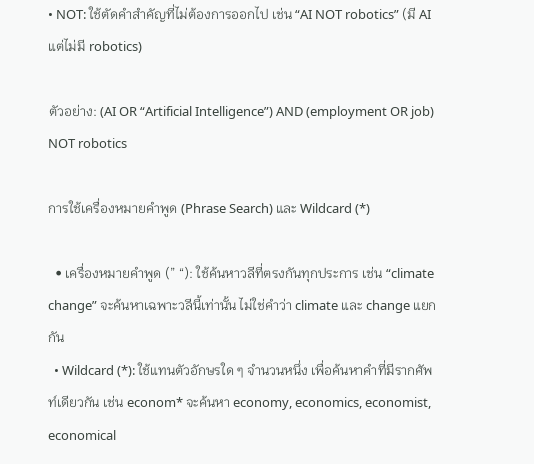• NOT: ใช้ตัดคำสำคัญที่ไม่ต้องการออกไป เช่น “AI NOT robotics” (มี AI แต่ไม่มี robotics)

ตัวอย่าง: (AI OR “Artificial Intelligence”) AND (employment OR job) NOT robotics

การใช้เครื่องหมายคำพูด (Phrase Search) และ Wildcard (*)

  • เครื่องหมายคำพูด (” “): ใช้ค้นหาวลีที่ตรงกันทุกประการ เช่น “climate change” จะค้นหาเฉพาะวลีนี้เท่านั้น ไม่ใช่คำว่า climate และ change แยกกัน
  • Wildcard (*): ใช้แทนตัวอักษรใด ๆ จำนวนหนึ่ง เพื่อค้นหาคำที่มีรากศัพท์เดียวกัน เช่น econom* จะค้นหา economy, economics, economist, economical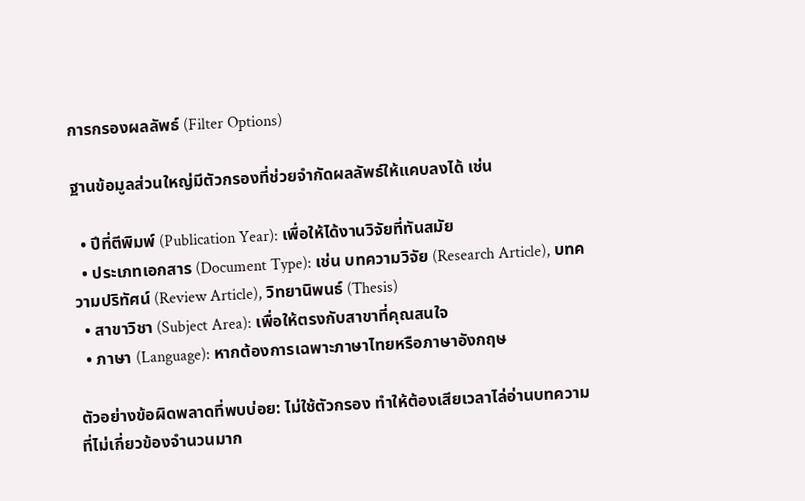การกรองผลลัพธ์ (Filter Options)

ฐานข้อมูลส่วนใหญ่มีตัวกรองที่ช่วยจำกัดผลลัพธ์ให้แคบลงได้ เช่น

  • ปีที่ตีพิมพ์ (Publication Year): เพื่อให้ได้งานวิจัยที่ทันสมัย
  • ประเภทเอกสาร (Document Type): เช่น บทความวิจัย (Research Article), บทความปริทัศน์ (Review Article), วิทยานิพนธ์ (Thesis)
  • สาขาวิชา (Subject Area): เพื่อให้ตรงกับสาขาที่คุณสนใจ
  • ภาษา (Language): หากต้องการเฉพาะภาษาไทยหรือภาษาอังกฤษ

ตัวอย่างข้อผิดพลาดที่พบบ่อย: ไม่ใช้ตัวกรอง ทำให้ต้องเสียเวลาไล่อ่านบทความที่ไม่เกี่ยวข้องจำนวนมาก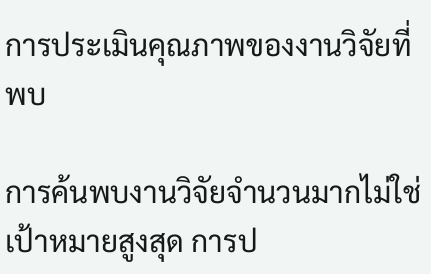การประเมินคุณภาพของงานวิจัยที่พบ

การค้นพบงานวิจัยจำนวนมากไม่ใช่เป้าหมายสูงสุด การป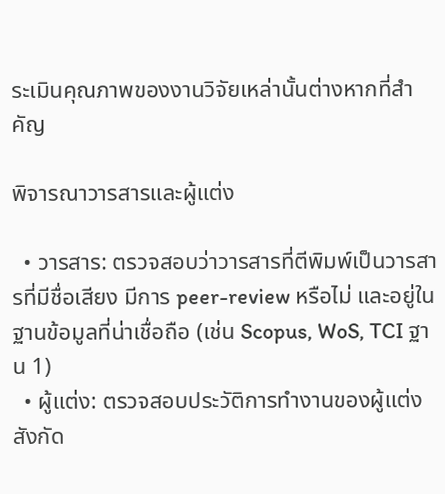ระเมินคุณภาพของงานวิจัยเหล่านั้นต่างหากที่สำคัญ

พิจารณาวารสารและผู้แต่ง

  • วารสาร: ตรวจสอบว่าวารสารที่ตีพิมพ์เป็นวารสารที่มีชื่อเสียง มีการ peer-review หรือไม่ และอยู่ในฐานข้อมูลที่น่าเชื่อถือ (เช่น Scopus, WoS, TCI ฐาน 1)
  • ผู้แต่ง: ตรวจสอบประวัติการทำงานของผู้แต่ง สังกัด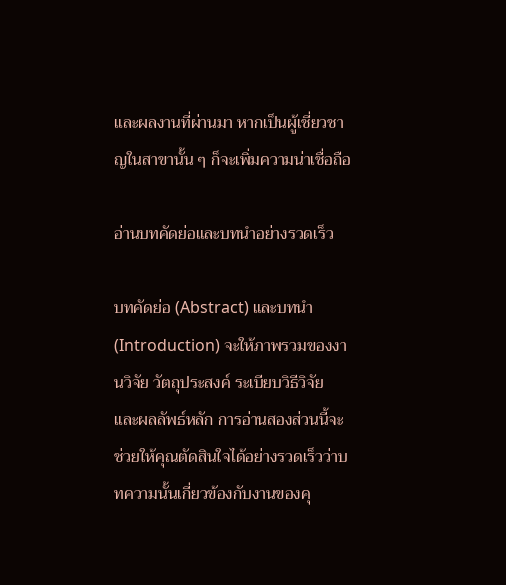และผลงานที่ผ่านมา หากเป็นผู้เชี่ยวชาญในสาขานั้น ๆ ก็จะเพิ่มความน่าเชื่อถือ

อ่านบทคัดย่อและบทนำอย่างรวดเร็ว

บทคัดย่อ (Abstract) และบทนำ (Introduction) จะให้ภาพรวมของงานวิจัย วัตถุประสงค์ ระเบียบวิธีวิจัย และผลลัพธ์หลัก การอ่านสองส่วนนี้จะช่วยให้คุณตัดสินใจได้อย่างรวดเร็วว่าบทความนั้นเกี่ยวข้องกับงานของคุ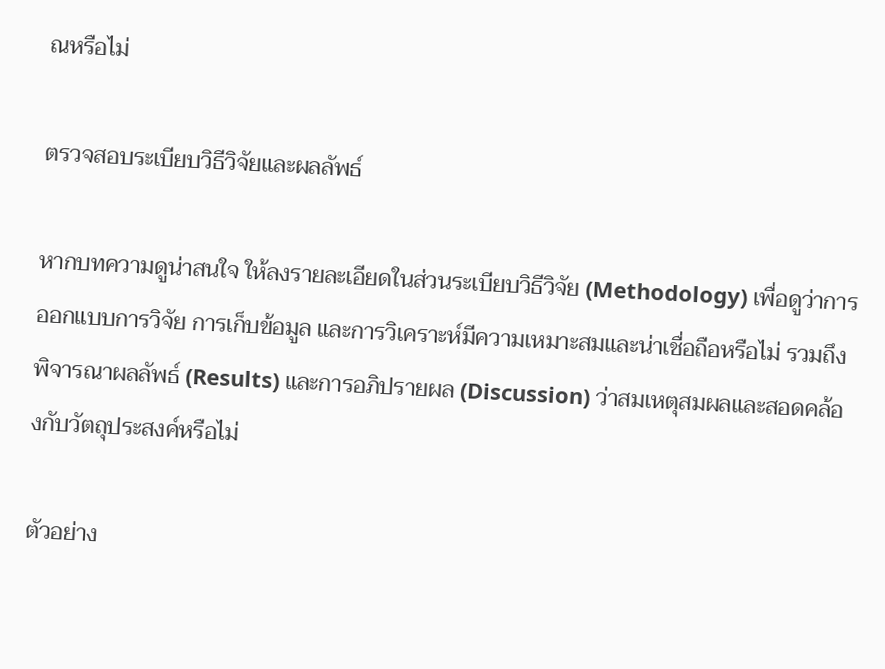ณหรือไม่

ตรวจสอบระเบียบวิธีวิจัยและผลลัพธ์

หากบทความดูน่าสนใจ ให้ลงรายละเอียดในส่วนระเบียบวิธีวิจัย (Methodology) เพื่อดูว่าการออกแบบการวิจัย การเก็บข้อมูล และการวิเคราะห์มีความเหมาะสมและน่าเชื่อถือหรือไม่ รวมถึงพิจารณาผลลัพธ์ (Results) และการอภิปรายผล (Discussion) ว่าสมเหตุสมผลและสอดคล้องกับวัตถุประสงค์หรือไม่

ตัวอย่าง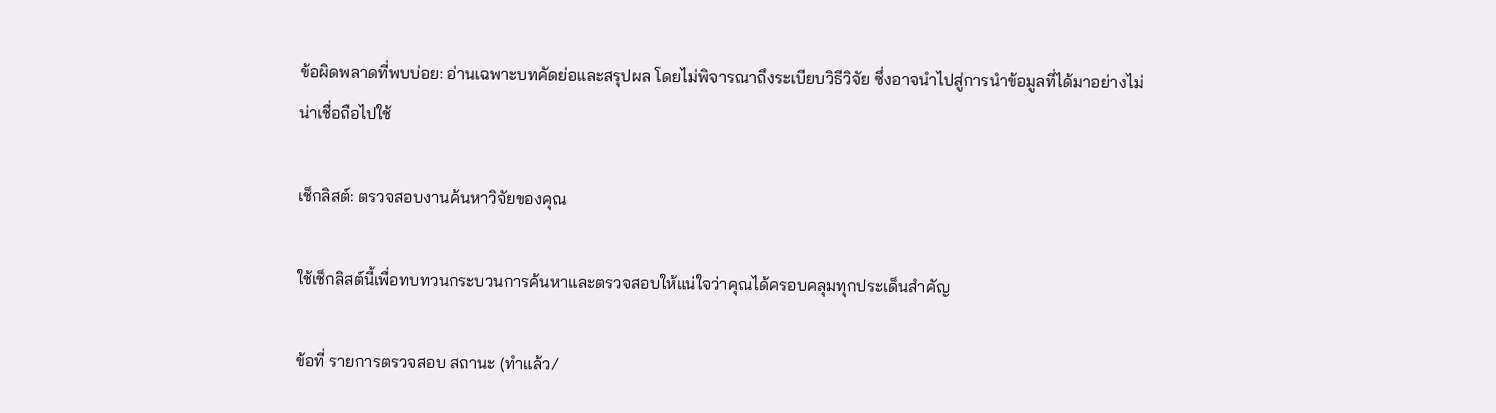ข้อผิดพลาดที่พบบ่อย: อ่านเฉพาะบทคัดย่อและสรุปผล โดยไม่พิจารณาถึงระเบียบวิธีวิจัย ซึ่งอาจนำไปสู่การนำข้อมูลที่ได้มาอย่างไม่น่าเชื่อถือไปใช้

เช็กลิสต์: ตรวจสอบงานค้นหาวิจัยของคุณ

ใช้เช็กลิสต์นี้เพื่อทบทวนกระบวนการค้นหาและตรวจสอบให้แน่ใจว่าคุณได้ครอบคลุมทุกประเด็นสำคัญ

ข้อที่ รายการตรวจสอบ สถานะ (ทำแล้ว/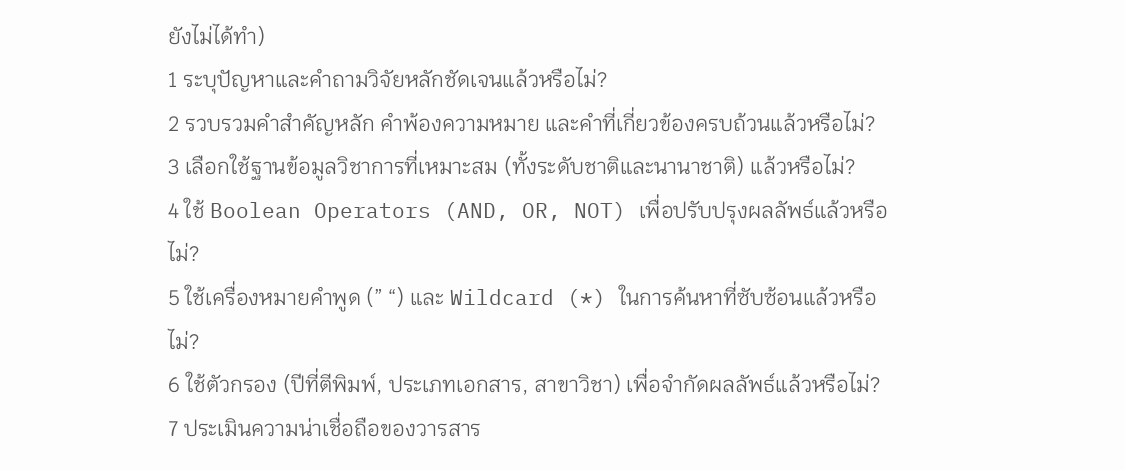ยังไม่ได้ทำ)
1 ระบุปัญหาและคำถามวิจัยหลักชัดเจนแล้วหรือไม่?
2 รวบรวมคำสำคัญหลัก คำพ้องความหมาย และคำที่เกี่ยวข้องครบถ้วนแล้วหรือไม่?
3 เลือกใช้ฐานข้อมูลวิชาการที่เหมาะสม (ทั้งระดับชาติและนานาชาติ) แล้วหรือไม่?
4 ใช้ Boolean Operators (AND, OR, NOT) เพื่อปรับปรุงผลลัพธ์แล้วหรือไม่?
5 ใช้เครื่องหมายคำพูด (” “) และ Wildcard (*) ในการค้นหาที่ซับซ้อนแล้วหรือไม่?
6 ใช้ตัวกรอง (ปีที่ตีพิมพ์, ประเภทเอกสาร, สาขาวิชา) เพื่อจำกัดผลลัพธ์แล้วหรือไม่?
7 ประเมินความน่าเชื่อถือของวารสาร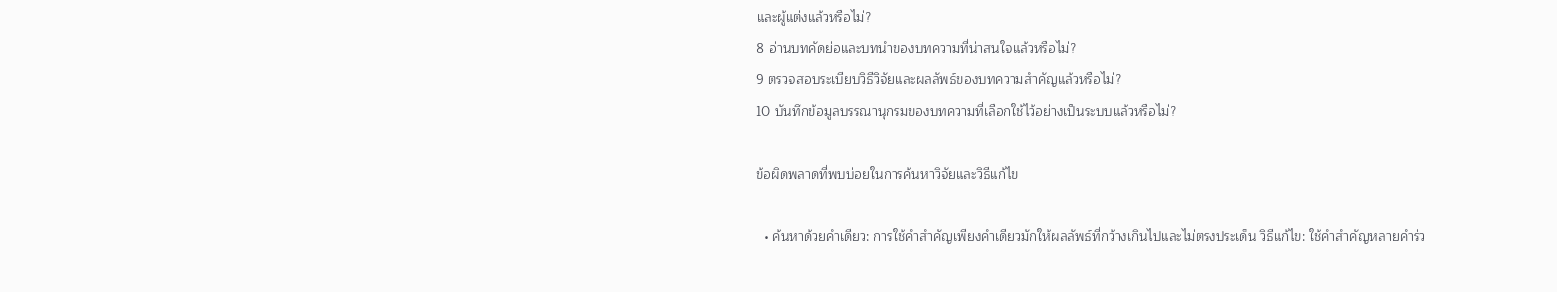และผู้แต่งแล้วหรือไม่?
8 อ่านบทคัดย่อและบทนำของบทความที่น่าสนใจแล้วหรือไม่?
9 ตรวจสอบระเบียบวิธีวิจัยและผลลัพธ์ของบทความสำคัญแล้วหรือไม่?
10 บันทึกข้อมูลบรรณานุกรมของบทความที่เลือกใช้ไว้อย่างเป็นระบบแล้วหรือไม่?

ข้อผิดพลาดที่พบบ่อยในการค้นหาวิจัยและวิธีแก้ไข

  • ค้นหาด้วยคำเดียว: การใช้คำสำคัญเพียงคำเดียวมักให้ผลลัพธ์ที่กว้างเกินไปและไม่ตรงประเด็น วิธีแก้ไข: ใช้คำสำคัญหลายคำร่ว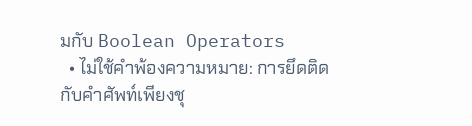มกับ Boolean Operators
  • ไม่ใช้คำพ้องความหมาย: การยึดติดกับคำศัพท์เพียงชุ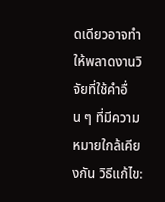ดเดียวอาจทำให้พลาดงานวิจัยที่ใช้คำอื่น ๆ ที่มีความหมายใกล้เคียงกัน วิธีแก้ไข: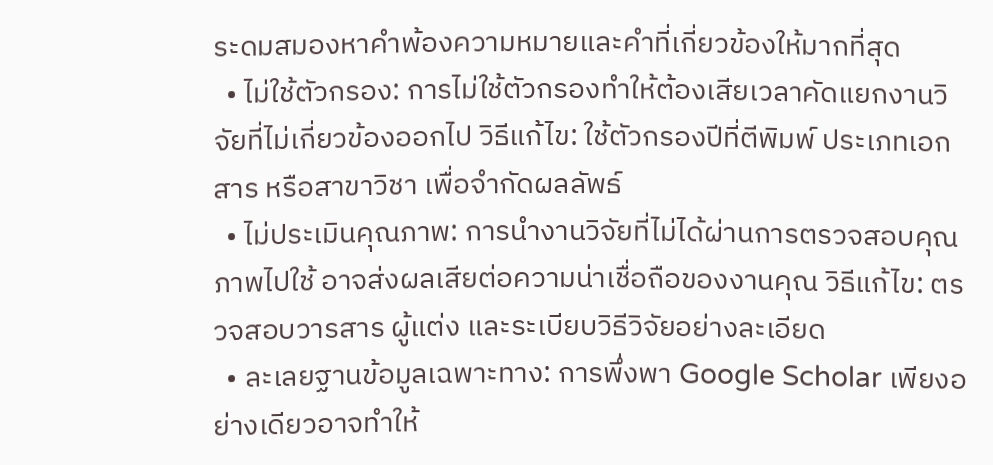ระดมสมองหาคำพ้องความหมายและคำที่เกี่ยวข้องให้มากที่สุด
  • ไม่ใช้ตัวกรอง: การไม่ใช้ตัวกรองทำให้ต้องเสียเวลาคัดแยกงานวิจัยที่ไม่เกี่ยวข้องออกไป วิธีแก้ไข: ใช้ตัวกรองปีที่ตีพิมพ์ ประเภทเอกสาร หรือสาขาวิชา เพื่อจำกัดผลลัพธ์
  • ไม่ประเมินคุณภาพ: การนำงานวิจัยที่ไม่ได้ผ่านการตรวจสอบคุณภาพไปใช้ อาจส่งผลเสียต่อความน่าเชื่อถือของงานคุณ วิธีแก้ไข: ตรวจสอบวารสาร ผู้แต่ง และระเบียบวิธีวิจัยอย่างละเอียด
  • ละเลยฐานข้อมูลเฉพาะทาง: การพึ่งพา Google Scholar เพียงอย่างเดียวอาจทำให้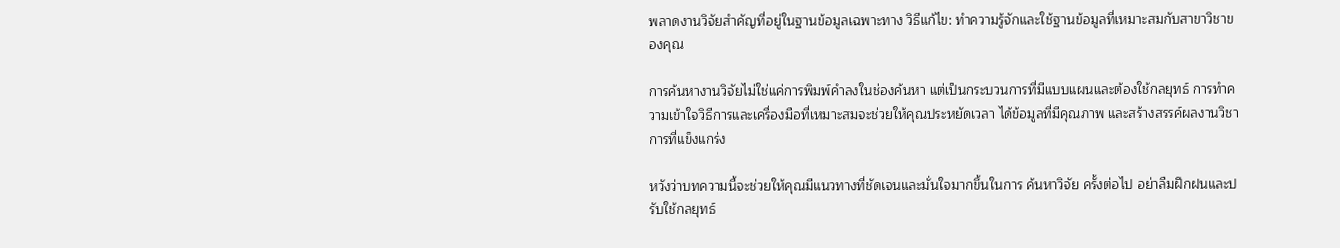พลาดงานวิจัยสำคัญที่อยู่ในฐานข้อมูลเฉพาะทาง วิธีแก้ไข: ทำความรู้จักและใช้ฐานข้อมูลที่เหมาะสมกับสาขาวิชาของคุณ

การค้นหางานวิจัยไม่ใช่แค่การพิมพ์คำลงในช่องค้นหา แต่เป็นกระบวนการที่มีแบบแผนและต้องใช้กลยุทธ์ การทำความเข้าใจวิธีการและเครื่องมือที่เหมาะสมจะช่วยให้คุณประหยัดเวลา ได้ข้อมูลที่มีคุณภาพ และสร้างสรรค์ผลงานวิชาการที่แข็งแกร่ง

หวังว่าบทความนี้จะช่วยให้คุณมีแนวทางที่ชัดเจนและมั่นใจมากขึ้นในการ ค้นหาวิจัย ครั้งต่อไป อย่าลืมฝึกฝนและปรับใช้กลยุทธ์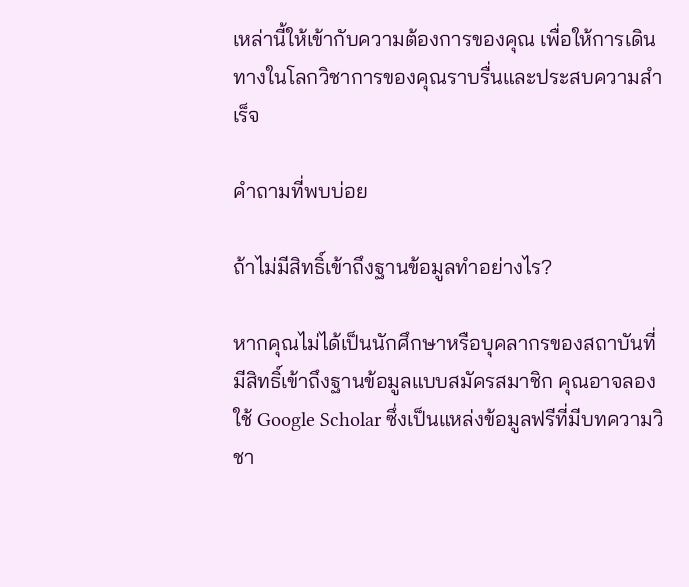เหล่านี้ให้เข้ากับความต้องการของคุณ เพื่อให้การเดินทางในโลกวิชาการของคุณราบรื่นและประสบความสำเร็จ

คำถามที่พบบ่อย

ถ้าไม่มีสิทธิ์เข้าถึงฐานข้อมูลทำอย่างไร?

หากคุณไม่ได้เป็นนักศึกษาหรือบุคลากรของสถาบันที่มีสิทธิ์เข้าถึงฐานข้อมูลแบบสมัครสมาชิก คุณอาจลองใช้ Google Scholar ซึ่งเป็นแหล่งข้อมูลฟรีที่มีบทความวิชา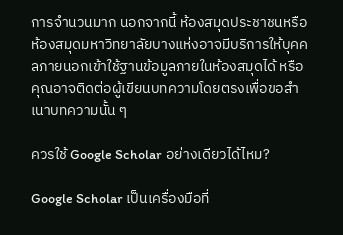การจำนวนมาก นอกจากนี้ ห้องสมุดประชาชนหรือห้องสมุดมหาวิทยาลัยบางแห่งอาจมีบริการให้บุคคลภายนอกเข้าใช้ฐานข้อมูลภายในห้องสมุดได้ หรือคุณอาจติดต่อผู้เขียนบทความโดยตรงเพื่อขอสำเนาบทความนั้น ๆ

ควรใช้ Google Scholar อย่างเดียวได้ไหม?

Google Scholar เป็นเครื่องมือที่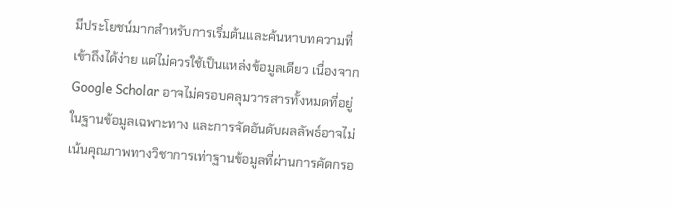มีประโยชน์มากสำหรับการเริ่มต้นและค้นหาบทความที่เข้าถึงได้ง่าย แต่ไม่ควรใช้เป็นแหล่งข้อมูลเดียว เนื่องจาก Google Scholar อาจไม่ครอบคลุมวารสารทั้งหมดที่อยู่ในฐานข้อมูลเฉพาะทาง และการจัดอันดับผลลัพธ์อาจไม่เน้นคุณภาพทางวิชาการเท่าฐานข้อมูลที่ผ่านการคัดกรอ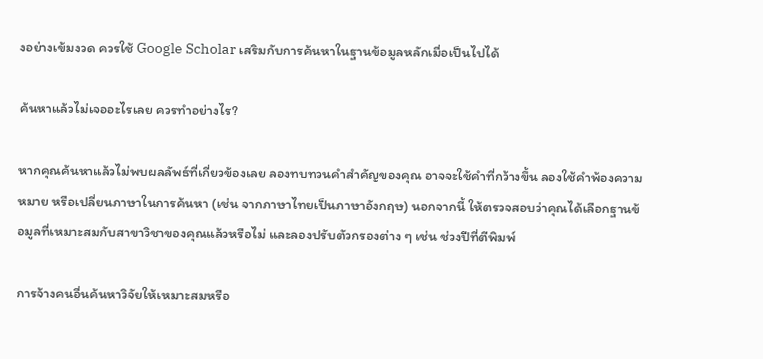งอย่างเข้มงวด ควรใช้ Google Scholar เสริมกับการค้นหาในฐานข้อมูลหลักเมื่อเป็นไปได้

ค้นหาแล้วไม่เจออะไรเลย ควรทำอย่างไร?

หากคุณค้นหาแล้วไม่พบผลลัพธ์ที่เกี่ยวข้องเลย ลองทบทวนคำสำคัญของคุณ อาจจะใช้คำที่กว้างขึ้น ลองใช้คำพ้องความหมาย หรือเปลี่ยนภาษาในการค้นหา (เช่น จากภาษาไทยเป็นภาษาอังกฤษ) นอกจากนี้ ให้ตรวจสอบว่าคุณได้เลือกฐานข้อมูลที่เหมาะสมกับสาขาวิชาของคุณแล้วหรือไม่ และลองปรับตัวกรองต่าง ๆ เช่น ช่วงปีที่ตีพิมพ์

การจ้างคนอื่นค้นหาวิจัยให้เหมาะสมหรือ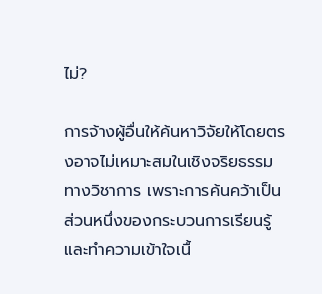ไม่?

การจ้างผู้อื่นให้ค้นหาวิจัยให้โดยตรงอาจไม่เหมาะสมในเชิงจริยธรรมทางวิชาการ เพราะการค้นคว้าเป็นส่วนหนึ่งของกระบวนการเรียนรู้และทำความเข้าใจเนื้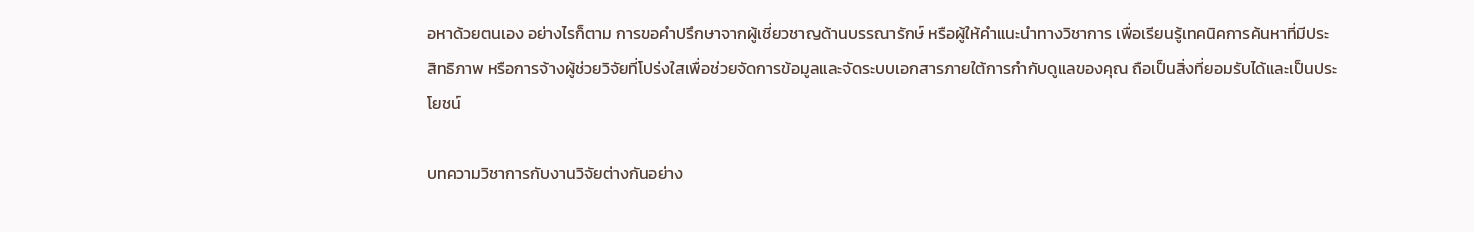อหาด้วยตนเอง อย่างไรก็ตาม การขอคำปรึกษาจากผู้เชี่ยวชาญด้านบรรณารักษ์ หรือผู้ให้คำแนะนำทางวิชาการ เพื่อเรียนรู้เทคนิคการค้นหาที่มีประสิทธิภาพ หรือการจ้างผู้ช่วยวิจัยที่โปร่งใสเพื่อช่วยจัดการข้อมูลและจัดระบบเอกสารภายใต้การกำกับดูแลของคุณ ถือเป็นสิ่งที่ยอมรับได้และเป็นประโยชน์

บทความวิชาการกับงานวิจัยต่างกันอย่าง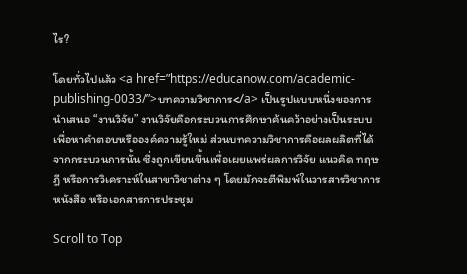ไร?

โดยทั่วไปแล้ว <a href=”https://educanow.com/academic-publishing-0033/”>บทความวิชาการ</a> เป็นรูปแบบหนึ่งของการนำเสนอ “งานวิจัย” งานวิจัยคือกระบวนการศึกษาค้นคว้าอย่างเป็นระบบเพื่อหาคำตอบหรือองค์ความรู้ใหม่ ส่วนบทความวิชาการคือผลผลิตที่ได้จากกระบวนการนั้น ซึ่งถูกเขียนขึ้นเพื่อเผยแพร่ผลการวิจัย แนวคิด ทฤษฎี หรือการวิเคราะห์ในสาขาวิชาต่าง ๆ โดยมักจะตีพิมพ์ในวารสารวิชาการ หนังสือ หรือเอกสารการประชุม

Scroll to Top